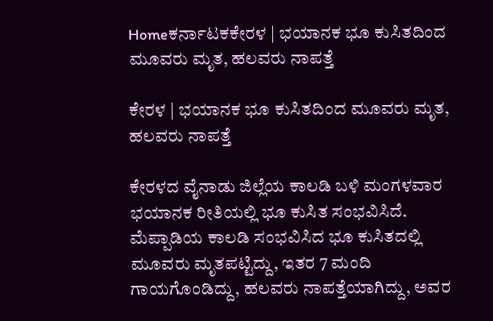Homeಕರ್ನಾಟಕಕೇರಳ | ಭಯಾನಕ ಭೂ ಕುಸಿತದಿಂದ ಮೂವರು ಮೃತ, ಹಲವರು ನಾಪತ್ತೆ

ಕೇರಳ | ಭಯಾನಕ ಭೂ ಕುಸಿತದಿಂದ ಮೂವರು ಮೃತ, ಹಲವರು ನಾಪತ್ತೆ

ಕೇರಳದ ವೈನಾಡು ಜಿಲ್ಲೆಯ ಕಾಲಡಿ ಬಳಿ ಮಂಗಳವಾರ ಭಯಾನಕ ರೀತಿಯಲ್ಲಿ ಭೂ ಕುಸಿತ ಸಂಭವಿಸಿದೆ. ಮೆಪ್ಪಾಡಿಯ ಕಾಲಡಿ ಸಂಭವಿಸಿದ ಭೂ ಕುಸಿತದಲ್ಲಿ ಮೂವರು ಮೃತಪಟ್ಟಿದ್ದು, ಇತರ 7 ಮಂದಿ ಗಾಯಗೊಂಡಿದ್ದು, ಹಲವರು ನಾಪತ್ತೆಯಾಗಿದ್ದು, ಅವರ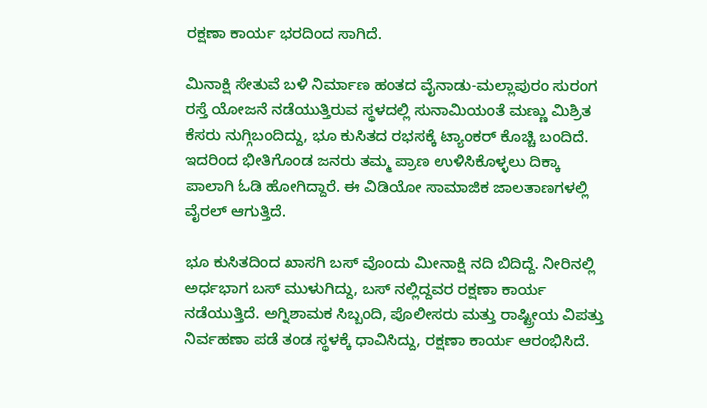ರಕ್ಷಣಾ ಕಾರ್ಯ ಭರದಿಂದ ಸಾಗಿದೆ.

ಮಿನಾಕ್ಷಿ ಸೇತುವೆ ಬಳಿ ನಿರ್ಮಾಣ ಹಂತದ ವೈನಾಡು-ಮಲ್ಲಾಪುರಂ ಸುರಂಗ ರಸ್ತೆ ಯೋಜನೆ ನಡೆಯುತ್ತಿರುವ ಸ್ಥಳದಲ್ಲಿ ಸುನಾಮಿಯಂತೆ ಮಣ್ಣು ಮಿಶ್ರಿತ ಕೆಸರು ನುಗ್ಗಿಬಂದಿದ್ದು, ಭೂ ಕುಸಿತದ ರಭಸಕ್ಕೆ ಟ್ಯಾಂಕರ್ ಕೊಚ್ಚಿ ಬಂದಿದೆ. ಇದರಿಂದ ಭೀತಿಗೊಂಡ ಜನರು ತಮ್ಮ ಪ್ರಾಣ ಉಳಿಸಿಕೊಳ್ಳಲು ದಿಕ್ಕಾ ಪಾಲಾಗಿ ಓಡಿ ಹೋಗಿದ್ದಾರೆ. ಈ ವಿಡಿಯೋ ಸಾಮಾಜಿಕ ಜಾಲತಾಣಗಳಲ್ಲಿ ವೈರಲ್ ಆಗುತ್ತಿದೆ.

ಭೂ ಕುಸಿತದಿಂದ ಖಾಸಗಿ ಬಸ್ ವೊಂದು ಮೀನಾಕ್ಷಿ ನದಿ ಬಿದಿದ್ದೆ. ನೀರಿನಲ್ಲಿ ಅರ್ಧಭಾಗ ಬಸ್ ಮುಳುಗಿದ್ದು, ಬಸ್ ನಲ್ಲಿದ್ದವರ ರಕ್ಷಣಾ ಕಾರ್ಯ ನಡೆಯುತ್ತಿದೆ. ಅಗ್ನಿಶಾಮಕ ಸಿಬ್ಬಂದಿ, ಪೊಲೀಸರು ಮತ್ತು ರಾಷ್ಟ್ರೀಯ ವಿಪತ್ತು ನಿರ್ವಹಣಾ ಪಡೆ ತಂಡ ಸ್ಥಳಕ್ಕೆ ಧಾವಿಸಿದ್ದು, ರಕ್ಷಣಾ ಕಾರ್ಯ ಆರಂಭಿಸಿದೆ.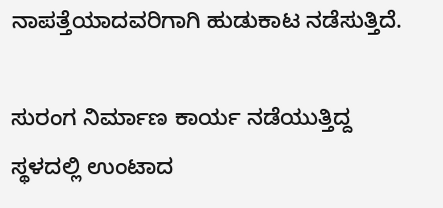ನಾಪತ್ತೆಯಾದವರಿಗಾಗಿ ಹುಡುಕಾಟ ನಡೆಸುತ್ತಿದೆ.

ಸುರಂಗ ನಿರ್ಮಾಣ ಕಾರ್ಯ ನಡೆಯುತ್ತಿದ್ದ ಸ್ಥಳದಲ್ಲಿ ಉಂಟಾದ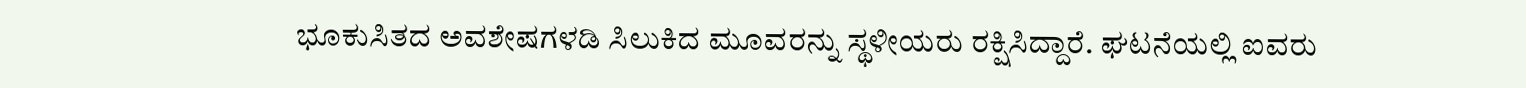ಭೂಕುಸಿತದ ಅವಶೇಷಗಳಡಿ ಸಿಲುಕಿದ ಮೂವರನ್ನು ಸ್ಥಳೀಯರು ರಕ್ಷಿಸಿದ್ದಾರೆ. ಘಟನೆಯಲ್ಲಿ ಐವರು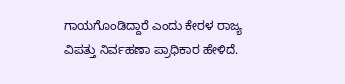ಗಾಯಗೊಂಡಿದ್ದಾರೆ ಎಂದು ಕೇರಳ ರಾಜ್ಯ ವಿಪತ್ತು ನಿರ್ವಹಣಾ ಪ್ರಾಧಿಕಾರ ಹೇಳಿದೆ.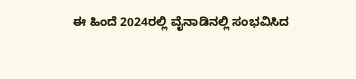ಈ ಹಿಂದೆ 2024ರಲ್ಲಿ ವೈನಾಡಿನಲ್ಲಿ ಸಂಭವಿಸಿದ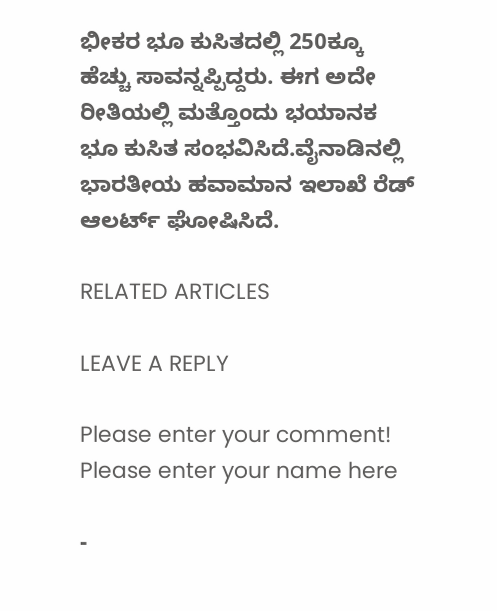ಭೀಕರ ಭೂ ಕುಸಿತದಲ್ಲಿ 250ಕ್ಕೂ ಹೆಚ್ಚು ಸಾವನ್ನಪ್ಪಿದ್ದರು. ಈಗ ಅದೇ ರೀತಿಯಲ್ಲಿ ಮತ್ತೊಂದು ಭಯಾನಕ ಭೂ ಕುಸಿತ ಸಂಭವಿಸಿದೆ.ವೈನಾಡಿನಲ್ಲಿ ಭಾರತೀಯ ಹವಾಮಾನ ಇಲಾಖೆ ರೆಡ್ ಆಲರ್ಟ್ ಘೋಷಿಸಿದೆ.

RELATED ARTICLES

LEAVE A REPLY

Please enter your comment!
Please enter your name here

-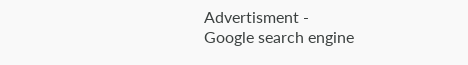Advertisment -
Google search engine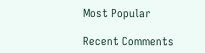Most Popular

Recent Comments